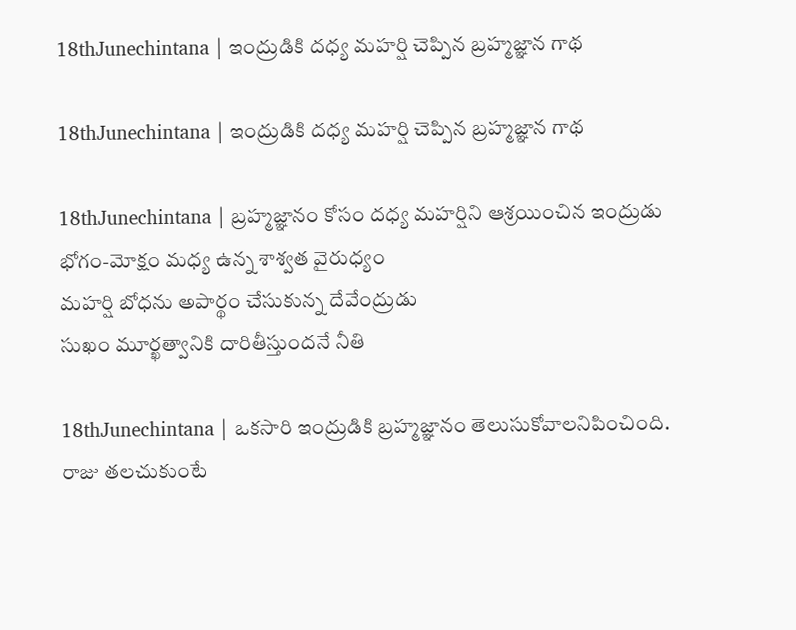18thJunechintana | ఇంద్రుడికి దధ్య మహర్షి చెప్పిన బ్రహ్మజ్ఞాన గాథ

18thJunechintana | ఇంద్రుడికి దధ్య మహర్షి చెప్పిన బ్రహ్మజ్ఞాన గాథ

18thJunechintana | బ్రహ్మజ్ఞానం కోసం దధ్య మహర్షిని ఆశ్రయించిన ఇంద్రుడు
భోగం-మోక్షం మధ్య ఉన్న శాశ్వత వైరుధ్యం
మహర్షి బోధను అపార్థం చేసుకున్న దేవేంద్రుడు
సుఖం మూర్ఖత్వానికి దారితీస్తుందనే నీతి

18thJunechintana | ఒకసారి ఇంద్రుడికి బ్రహ్మజ్ఞానం తెలుసుకోవాలనిపించింది. రాజు తలచుకుంటే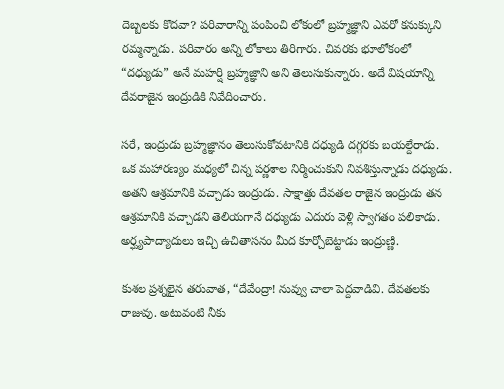దెబ్బలకు కొదవా? పరివారాన్ని పంపించి లోకంలో బ్రహ్మజ్ఞాని ఎవరో కనుక్కుని రమ్మన్నాడు. పరివారం అన్ని లోకాలు తిరిగారు. చివరకు భూలోకంలో “దధ్యుడు” అనే మహర్షి బ్రహ్మజ్ఞాని అని తెలుసుకున్నారు. అదే విషయాన్ని దేవరాజైన ఇంద్రుడికి నివేదించారు.

సరే, ఇంద్రుడు బ్రహ్మజ్ఞానం తెలుసుకోవటానికి దధ్యుడి దగ్గరకు బయల్దేరాడు. ఒక మహారణ్యం మధ్యలో చిన్న పర్ణశాల నిర్మించుకుని నివశిస్తున్నాడు దధ్యుడు. అతని ఆశ్రమానికి వచ్చాడు ఇంద్రుడు. సాక్షాత్తు దేవతల రాజైన ఇంద్రుడు తన ఆశ్రమానికి వచ్చాడని తెలియగానే దధ్యుడు ఎదురు వెళ్లి స్వాగతం పలికాడు. అర్ఘ్యపాద్యాదులు ఇచ్చి ఉచితాసనం మీద కూర్చోబెట్టాడు ఇంద్రుణ్ణి.

కుశల ప్రశ్నలైన తరువాత, “దేవేంద్రా! నువ్వు చాలా పెద్దవాడివి. దేవతలకు రాజువు. అటువంటి నీకు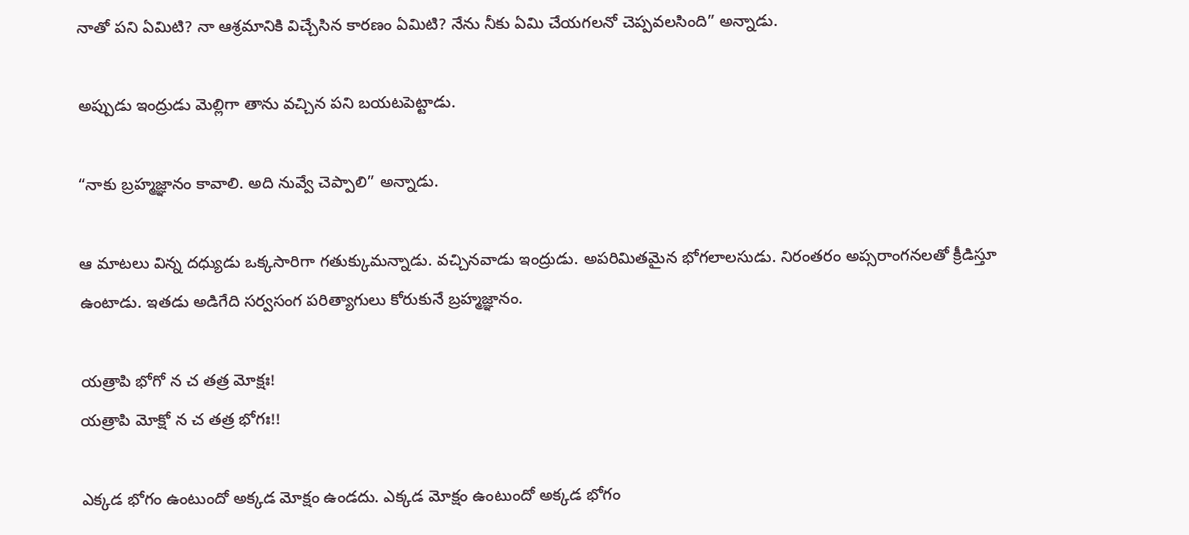నాతో పని ఏమిటి? నా ఆశ్రమానికి విచ్చేసిన కారణం ఏమిటి? నేను నీకు ఏమి చేయగలనో చెప్పవలసింది” అన్నాడు.

అప్పుడు ఇంద్రుడు మెల్లిగా తాను వచ్చిన పని బయటపెట్టాడు.

“నాకు బ్రహ్మజ్ఞానం కావాలి. అది నువ్వే చెప్పాలి” అన్నాడు.

ఆ మాటలు విన్న దధ్యుడు ఒక్కసారిగా గతుక్కుమన్నాడు. వచ్చినవాడు ఇంద్రుడు. అపరిమితమైన భోగలాలసుడు. నిరంతరం అప్సరాంగనలతో క్రీడిస్తూ ఉంటాడు. ఇతడు అడిగేది సర్వసంగ పరిత్యాగులు కోరుకునే బ్రహ్మజ్ఞానం.

యత్రాపి భోగో న చ తత్ర మోక్షః!
యత్రాపి మోక్షో న చ తత్ర భోగః!!

ఎక్కడ భోగం ఉంటుందో అక్కడ మోక్షం ఉండదు. ఎక్కడ మోక్షం ఉంటుందో అక్కడ భోగం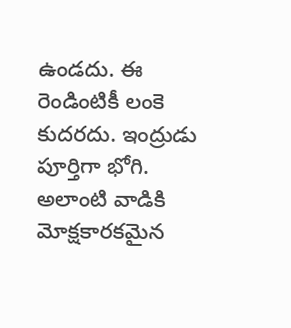ఉండదు. ఈ రెండింటికీ లంకె కుదరదు. ఇంద్రుడు పూర్తిగా భోగి. అలాంటి వాడికి మోక్షకారకమైన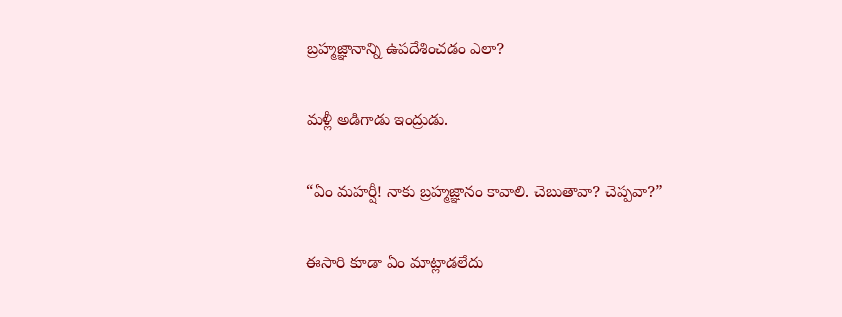బ్రహ్మజ్ఞానాన్ని ఉపదేశించడం ఎలా?

మళ్లీ అడిగాడు ఇంద్రుడు.

“ఏం మహర్షీ! నాకు బ్రహ్మజ్ఞానం కావాలి. చెబుతావా? చెప్పవా?”

ఈసారి కూడా ఏం మాట్లాడలేదు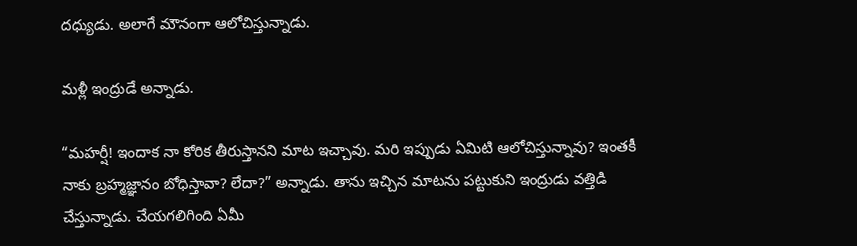దధ్యుడు. అలాగే మౌనంగా ఆలోచిస్తున్నాడు.

మళ్లీ ఇంద్రుడే అన్నాడు.

“మహర్షీ! ఇందాక నా కోరిక తీరుస్తానని మాట ఇచ్చావు. మరి ఇప్పుడు ఏమిటి ఆలోచిస్తున్నావు? ఇంతకీ నాకు బ్రహ్మజ్ఞానం బోధిస్తావా? లేదా?” అన్నాడు. తాను ఇచ్చిన మాటను పట్టుకుని ఇంద్రుడు వత్తిడి చేస్తున్నాడు. చేయగలిగింది ఏమీ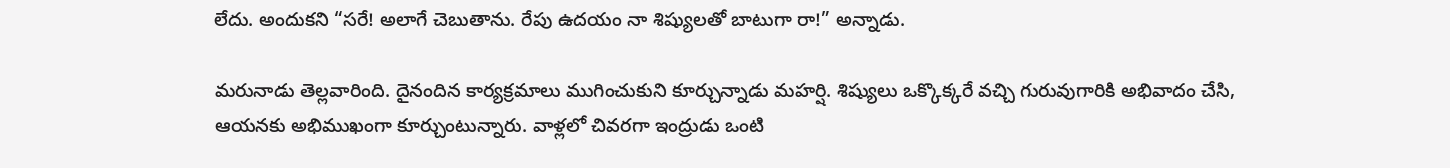లేదు. అందుకని “సరే! అలాగే చెబుతాను. రేపు ఉదయం నా శిష్యులతో బాటుగా రా!” అన్నాడు.

మరునాడు తెల్లవారింది. దైనందిన కార్యక్రమాలు ముగించుకుని కూర్చున్నాడు మహర్షి. శిష్యులు ఒక్కొక్కరే వచ్చి గురువుగారికి అభివాదం చేసి, ఆయనకు అభిముఖంగా కూర్చుంటున్నారు. వాళ్లలో చివరగా ఇంద్రుడు ఒంటి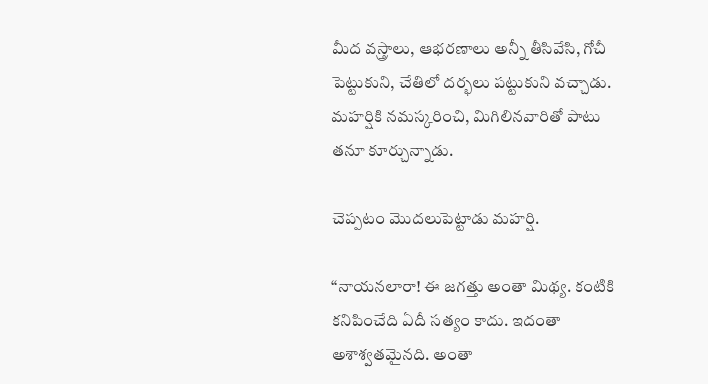మీద వస్త్రాలు, ఆభరణాలు అన్నీ తీసివేసి, గోచీ పెట్టుకుని, చేతిలో దర్భలు పట్టుకుని వచ్చాడు. మహర్షికి నమస్కరించి, మిగిలినవారితో పాటు తనూ కూర్చున్నాడు.

చెప్పటం మొదలుపెట్టాడు మహర్షి.

“నాయనలారా! ఈ జగత్తు అంతా మిథ్య. కంటికి కనిపించేది ఏదీ సత్యం కాదు. ఇదంతా అశాశ్వతమైనది. అంతా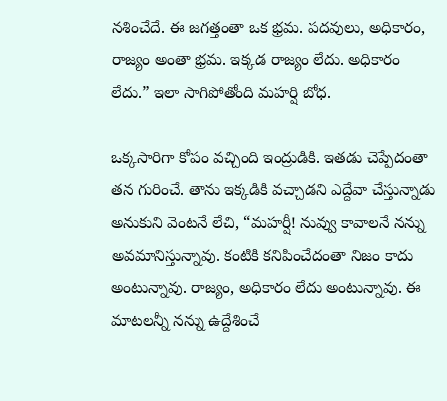నశించేదే. ఈ జగత్తంతా ఒక భ్రమ. పదవులు, అధికారం, రాజ్యం అంతా భ్రమ. ఇక్కడ రాజ్యం లేదు. అధికారం లేదు.” ఇలా సాగిపోతోంది మహర్షి బోధ.

ఒక్కసారిగా కోపం వచ్చింది ఇంద్రుడికి. ఇతడు చెప్పేదంతా తన గురించే. తాను ఇక్కడికి వచ్చాడని ఎద్దేవా చేస్తున్నాడు అనుకుని వెంటనే లేచి, “మహర్షీ! నువ్వు కావాలనే నన్ను అవమానిస్తున్నావు. కంటికి కనిపించేదంతా నిజం కాదు అంటున్నావు. రాజ్యం, అధికారం లేదు అంటున్నావు. ఈ మాటలన్నీ నన్ను ఉద్దేశించే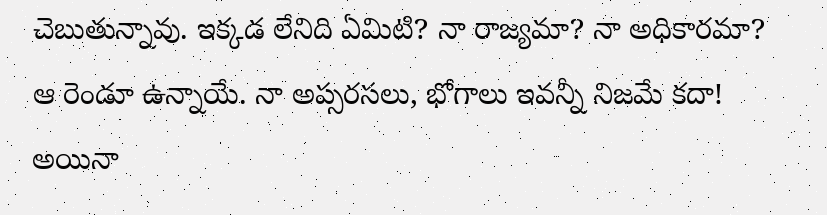చెబుతున్నావు. ఇక్కడ లేనిది ఏమిటి? నా రాజ్యమా? నా అధికారమా? ఆ రెండూ ఉన్నాయే. నా అప్సరసలు, భోగాలు ఇవన్నీ నిజమే కదా! అయినా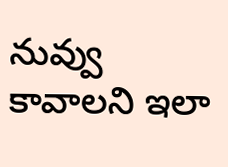నువ్వు కావాలని ఇలా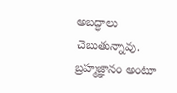అబద్ధాలు చెబుతున్నావు. బ్రహ్మజ్ఞానం అంటూ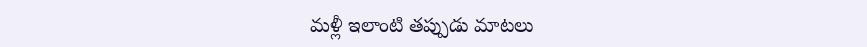మళ్లీ ఇలాంటి తప్పుడు మాటలు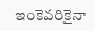ఇంకెవరికైనా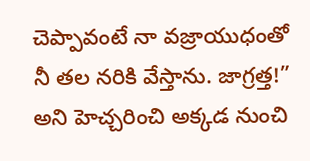చెప్పావంటే నా వజ్రాయుధంతో నీ తల నరికి వేస్తాను. జాగ్రత్త!” అని హెచ్చరించి అక్కడ నుంచి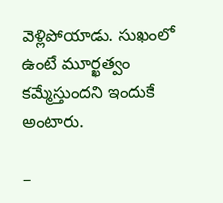వెళ్లిపోయాడు. సుఖంలో ఉంటే మూర్ఖత్వం కమ్మేస్తుందని ఇందుకే అంటారు.

–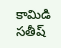కామిడి సతీష్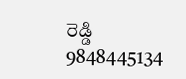రెడ్డి
9848445134